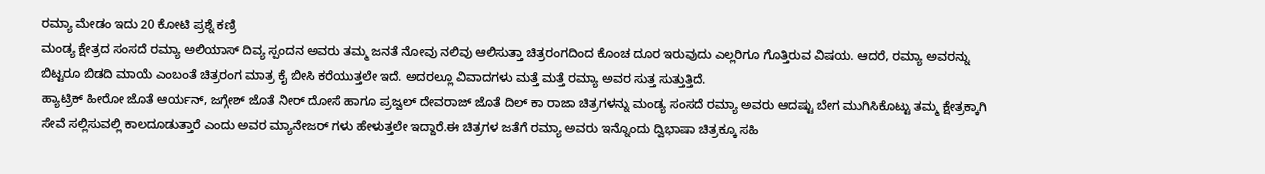ರಮ್ಯಾ ಮೇಡಂ ಇದು 20 ಕೋಟಿ ಪ್ರಶ್ನೆ ಕಣ್ರಿ
ಮಂಡ್ಯ ಕ್ಷೇತ್ರದ ಸಂಸದೆ ರಮ್ಯಾ ಅಲಿಯಾಸ್ ದಿವ್ಯ ಸ್ಪಂದನ ಅವರು ತಮ್ಮ ಜನತೆ ನೋವು ನಲಿವು ಆಲಿಸುತ್ತಾ ಚಿತ್ರರಂಗದಿಂದ ಕೊಂಚ ದೂರ ಇರುವುದು ಎಲ್ಲರಿಗೂ ಗೊತ್ತಿರುವ ವಿಷಯ. ಆದರೆ, ರಮ್ಯಾ ಅವರನ್ನು ಬಿಟ್ಟರೂ ಬಿಡದಿ ಮಾಯೆ ಎಂಬಂತೆ ಚಿತ್ರರಂಗ ಮಾತ್ರ ಕೈ ಬೀಸಿ ಕರೆಯುತ್ತಲೇ ಇದೆ. ಅದರಲ್ಲೂ ವಿವಾದಗಳು ಮತ್ತೆ ಮತ್ತೆ ರಮ್ಯಾ ಅವರ ಸುತ್ತ ಸುತ್ತುತ್ತಿದೆ.
ಹ್ಯಾಟ್ರಿಕ್ ಹೀರೋ ಜೊತೆ ಆರ್ಯನ್, ಜಗ್ಗೇಶ್ ಜೊತೆ ನೀರ್ ದೋಸೆ ಹಾಗೂ ಪ್ರಜ್ವಲ್ ದೇವರಾಜ್ ಜೊತೆ ದಿಲ್ ಕಾ ರಾಜಾ ಚಿತ್ರಗಳನ್ನು ಮಂಡ್ಯ ಸಂಸದೆ ರಮ್ಯಾ ಅವರು ಆದಷ್ಟು ಬೇಗ ಮುಗಿಸಿಕೊಟ್ಟು ತಮ್ಮ ಕ್ಷೇತ್ರಕ್ಕಾಗಿ ಸೇವೆ ಸಲ್ಲಿಸುವಲ್ಲಿ ಕಾಲದೂಡುತ್ತಾರೆ ಎಂದು ಅವರ ಮ್ಯಾನೇಜರ್ ಗಳು ಹೇಳುತ್ತಲೇ ಇದ್ದಾರೆ.ಈ ಚಿತ್ರಗಳ ಜತೆಗೆ ರಮ್ಯಾ ಅವರು ಇನ್ನೊಂದು ದ್ವಿಭಾಷಾ ಚಿತ್ರಕ್ಕೂ ಸಹಿ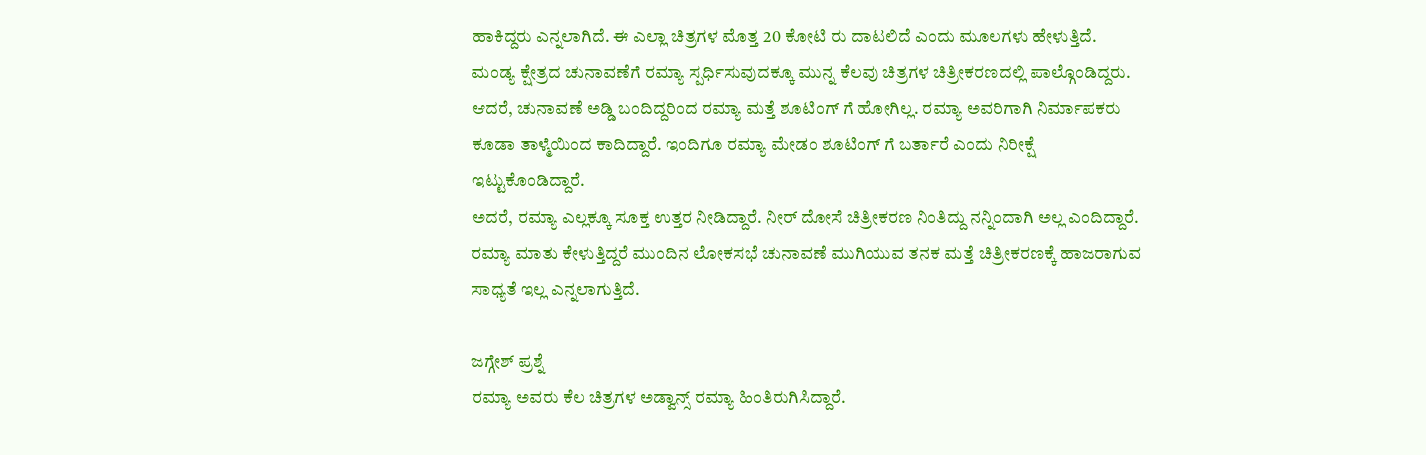ಹಾಕಿದ್ದರು ಎನ್ನಲಾಗಿದೆ. ಈ ಎಲ್ಲಾ ಚಿತ್ರಗಳ ಮೊತ್ತ 20 ಕೋಟಿ ರು ದಾಟಲಿದೆ ಎಂದು ಮೂಲಗಳು ಹೇಳುತ್ತಿದೆ.
ಮಂಡ್ಯ ಕ್ಷೇತ್ರದ ಚುನಾವಣೆಗೆ ರಮ್ಯಾ ಸ್ಪರ್ಧಿಸುವುದಕ್ಕೂ ಮುನ್ನ ಕೆಲವು ಚಿತ್ರಗಳ ಚಿತ್ರೀಕರಣದಲ್ಲಿ ಪಾಲ್ಗೊಂಡಿದ್ದರು. ಆದರೆ, ಚುನಾವಣೆ ಅಡ್ಡಿ ಬಂದಿದ್ದರಿಂದ ರಮ್ಯಾ ಮತ್ತೆ ಶೂಟಿಂಗ್ ಗೆ ಹೋಗಿಲ್ಲ. ರಮ್ಯಾ ಅವರಿಗಾಗಿ ನಿರ್ಮಾಪಕರು ಕೂಡಾ ತಾಳ್ಮೆಯಿಂದ ಕಾದಿದ್ದಾರೆ. ಇಂದಿಗೂ ರಮ್ಯಾ ಮೇಡಂ ಶೂಟಿಂಗ್ ಗೆ ಬರ್ತಾರೆ ಎಂದು ನಿರೀಕ್ಷೆ ಇಟ್ಟುಕೊಂಡಿದ್ದಾರೆ.
ಅದರೆ, ರಮ್ಯಾ ಎಲ್ಲಕ್ಕೂ ಸೂಕ್ತ ಉತ್ತರ ನೀಡಿದ್ದಾರೆ. ನೀರ್ ದೋಸೆ ಚಿತ್ರೀಕರಣ ನಿಂತಿದ್ದು ನನ್ನಿಂದಾಗಿ ಅಲ್ಲ ಎಂದಿದ್ದಾರೆ. ರಮ್ಯಾ ಮಾತು ಕೇಳುತ್ತಿದ್ದರೆ ಮುಂದಿನ ಲೋಕಸಭೆ ಚುನಾವಣೆ ಮುಗಿಯುವ ತನಕ ಮತ್ತೆ ಚಿತ್ರೀಕರಣಕ್ಕೆ ಹಾಜರಾಗುವ ಸಾಧ್ಯತೆ ಇಲ್ಲ ಎನ್ನಲಾಗುತ್ತಿದೆ.

ಜಗ್ಗೇಶ್ ಪ್ರಶ್ನೆ
ರಮ್ಯಾ ಅವರು ಕೆಲ ಚಿತ್ರಗಳ ಅಡ್ವಾನ್ಸ್ ರಮ್ಯಾ ಹಿಂತಿರುಗಿಸಿದ್ದಾರೆ.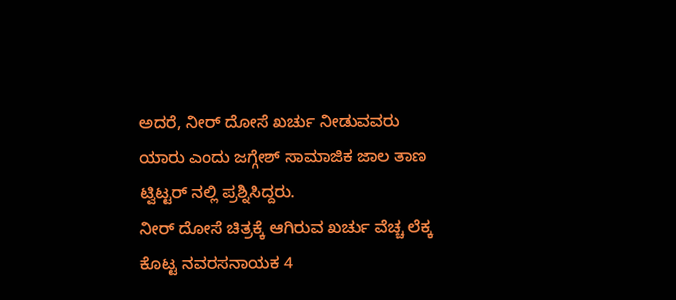ಅದರೆ, ನೀರ್ ದೋಸೆ ಖರ್ಚು ನೀಡುವವರು ಯಾರು ಎಂದು ಜಗ್ಗೇಶ್ ಸಾಮಾಜಿಕ ಜಾಲ ತಾಣ ಟ್ವಿಟ್ಟರ್ ನಲ್ಲಿ ಪ್ರಶ್ನಿಸಿದ್ದರು.
ನೀರ್ ದೋಸೆ ಚಿತ್ರಕ್ಕೆ ಆಗಿರುವ ಖರ್ಚು ವೆಚ್ಚ ಲೆಕ್ಕ ಕೊಟ್ಟ ನವರಸನಾಯಕ 4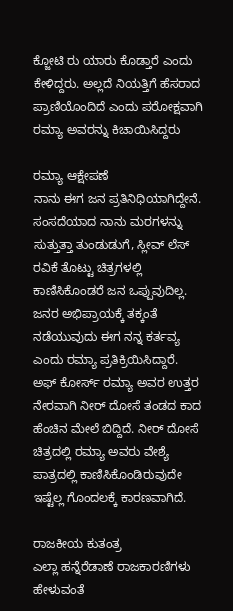ಕ್ಜೋಟಿ ರು ಯಾರು ಕೊಡ್ತಾರೆ ಎಂದು ಕೇಳಿದ್ದರು. ಅಲ್ಲದೆ ನಿಯತ್ತಿಗೆ ಹೆಸರಾದ ಪ್ರಾಣಿಯೊಂದಿದೆ ಎಂದು ಪರೋಕ್ಷವಾಗಿ ರಮ್ಯಾ ಅವರನ್ನು ಕಿಚಾಯಿಸಿದ್ದರು

ರಮ್ಯಾ ಆಕ್ಷೇಪಣೆ
ನಾನು ಈಗ ಜನ ಪ್ರತಿನಿಧಿಯಾಗಿದ್ದೇನೆ. ಸಂಸದೆಯಾದ ನಾನು ಮರಗಳನ್ನು ಸುತ್ತುತ್ತಾ ತುಂಡುಡುಗೆ, ಸ್ಲೀವ್ ಲೆಸ್ ರವಿಕೆ ತೊಟ್ಟು ಚಿತ್ರಗಳಲ್ಲಿ ಕಾಣಿಸಿಕೊಂಡರೆ ಜನ ಒಪ್ಪುವುದಿಲ್ಲ. ಜನರ ಅಭಿಪ್ರಾಯಕ್ಕೆ ತಕ್ಕಂತೆ ನಡೆಯುವುದು ಈಗ ನನ್ನ ಕರ್ತವ್ಯ ಎಂದು ರಮ್ಯಾ ಪ್ರತಿಕ್ರಿಯಿಸಿದ್ದಾರೆ.
ಅಫ್ ಕೋರ್ಸ್ ರಮ್ಯಾ ಅವರ ಉತ್ತರ ನೇರವಾಗಿ ನೀರ್ ದೋಸೆ ತಂಡದ ಕಾದ ಹೆಂಚಿನ ಮೇಲೆ ಬಿದ್ದಿದೆ. ನೀರ್ ದೋಸೆ ಚಿತ್ರದಲ್ಲಿ ರಮ್ಯಾ ಅವರು ವೇಶ್ಯೆ ಪಾತ್ರದಲ್ಲಿ ಕಾಣಿಸಿಕೊಂಡಿರುವುದೇ ಇಷ್ಟೆಲ್ಲ ಗೊಂದಲಕ್ಕೆ ಕಾರಣವಾಗಿದೆ.

ರಾಜಕೀಯ ಕುತಂತ್ರ
ಎಲ್ಲಾ ಹನ್ನೆರೆಡಾಣೆ ರಾಜಕಾರಣಿಗಳು ಹೇಳುವಂತೆ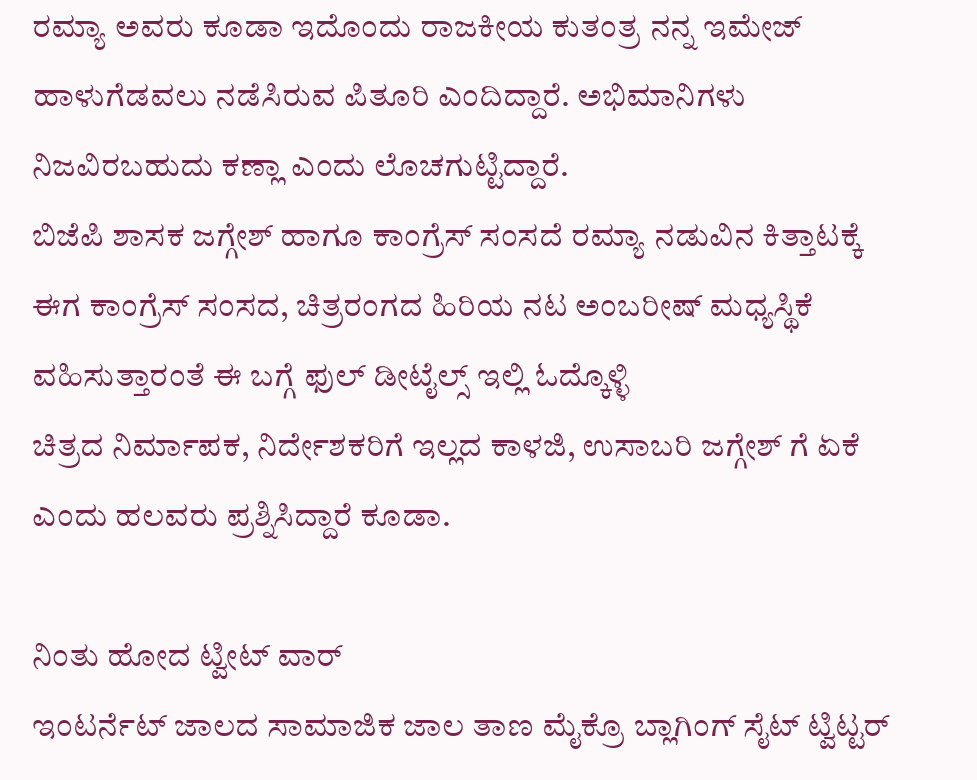ರಮ್ಯಾ ಅವರು ಕೂಡಾ ಇದೊಂದು ರಾಜಕೀಯ ಕುತಂತ್ರ ನನ್ನ ಇಮೇಜ್ ಹಾಳುಗೆಡವಲು ನಡೆಸಿರುವ ಪಿತೂರಿ ಎಂದಿದ್ದಾರೆ. ಅಭಿಮಾನಿಗಳು ನಿಜವಿರಬಹುದು ಕಣ್ಲಾ ಎಂದು ಲೊಚಗುಟ್ಟಿದ್ದಾರೆ.
ಬಿಜೆಪಿ ಶಾಸಕ ಜಗ್ಗೇಶ್ ಹಾಗೂ ಕಾಂಗ್ರೆಸ್ ಸಂಸದೆ ರಮ್ಯಾ ನಡುವಿನ ಕಿತ್ತಾಟಕ್ಕೆ ಈಗ ಕಾಂಗ್ರೆಸ್ ಸಂಸದ, ಚಿತ್ರರಂಗದ ಹಿರಿಯ ನಟ ಅಂಬರೀಷ್ ಮಧ್ಯಸ್ಥಿಕೆ ವಹಿಸುತ್ತಾರಂತೆ ಈ ಬಗ್ಗೆ ಫುಲ್ ಡೀಟೈಲ್ಸ್ ಇಲ್ಲಿ ಓದ್ಕೊಳ್ಳಿ
ಚಿತ್ರದ ನಿರ್ಮಾಪಕ, ನಿರ್ದೇಶಕರಿಗೆ ಇಲ್ಲದ ಕಾಳಜಿ, ಉಸಾಬರಿ ಜಗ್ಗೇಶ್ ಗೆ ಏಕೆ ಎಂದು ಹಲವರು ಪ್ರಶ್ನಿಸಿದ್ದಾರೆ ಕೂಡಾ.

ನಿಂತು ಹೋದ ಟ್ವೀಟ್ ವಾರ್
ಇಂಟರ್ನೆಟ್ ಜಾಲದ ಸಾಮಾಜಿಕ ಜಾಲ ತಾಣ ಮೈಕ್ರೊ ಬ್ಲಾಗಿಂಗ್ ಸೈಟ್ ಟ್ವಿಟ್ಟರ್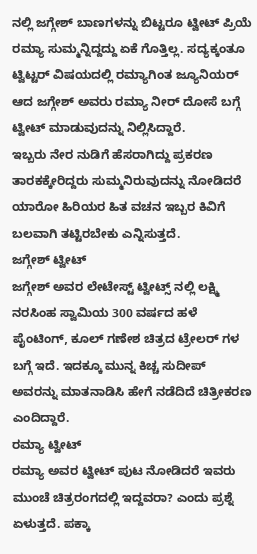ನಲ್ಲಿ ಜಗ್ಗೇಶ್ ಬಾಣಗಳನ್ನು ಬಿಟ್ಟರೂ ಟ್ವೀಟ್ ಪ್ರಿಯೆ ರಮ್ಯಾ ಸುಮ್ಮನ್ನಿದ್ದದ್ದು ಏಕೆ ಗೊತ್ತಿಲ್ಲ. ಸದ್ಯಕ್ಕಂತೂ ಟ್ವಿಟ್ಟರ್ ವಿಷಯದಲ್ಲಿ ರಮ್ಯಾಗಿಂತ ಜ್ಯೂನಿಯರ್ ಆದ ಜಗ್ಗೇಶ್ ಅವರು ರಮ್ಯಾ ನೀರ್ ದೋಸೆ ಬಗ್ಗೆ ಟ್ವೀಟ್ ಮಾಡುವುದನ್ನು ನಿಲ್ಲಿಸಿದ್ದಾರೆ.
ಇಬ್ಬರು ನೇರ ನುಡಿಗೆ ಹೆಸರಾಗಿದ್ದು ಪ್ರಕರಣ ತಾರಕಕ್ಕೇರಿದ್ದರು ಸುಮ್ಮನಿರುವುದನ್ನು ನೋಡಿದರೆ ಯಾರೋ ಹಿರಿಯರ ಹಿತ ವಚನ ಇಬ್ಬರ ಕಿವಿಗೆ ಬಲವಾಗಿ ತಟ್ಟಿರಬೇಕು ಎನ್ನಿಸುತ್ತದೆ.
ಜಗ್ಗೇಶ್ ಟ್ವೀಟ್
ಜಗ್ಗೇಶ್ ಅವರ ಲೇಟೇಸ್ಟ್ ಟ್ವೀಟ್ಸ್ ನಲ್ಲಿ ಲಕ್ಷ್ಮಿ ನರಸಿಂಹ ಸ್ವಾಮಿಯ 300 ವರ್ಷದ ಹಳೆ ಪೈಂಟಿಂಗ್, ಕೂಲ್ ಗಣೇಶ ಚಿತ್ರದ ಟ್ರೇಲರ್ ಗಳ ಬಗ್ಗೆ ಇದೆ. ಇದಕ್ಕೂ ಮುನ್ನ ಕಿಚ್ಚ ಸುದೀಪ್ ಅವರನ್ನು ಮಾತನಾಡಿಸಿ ಹೇಗೆ ನಡೆದಿದೆ ಚಿತ್ರೀಕರಣ ಎಂದಿದ್ದಾರೆ.
ರಮ್ಯಾ ಟ್ವೀಟ್
ರಮ್ಯಾ ಅವರ ಟ್ವೀಟ್ ಪುಟ ನೋಡಿದರೆ ಇವರು ಮುಂಚೆ ಚಿತ್ರರಂಗದಲ್ಲಿ ಇದ್ದವರಾ? ಎಂದು ಪ್ರಶ್ನೆ ಏಳುತ್ತದೆ. ಪಕ್ಕಾ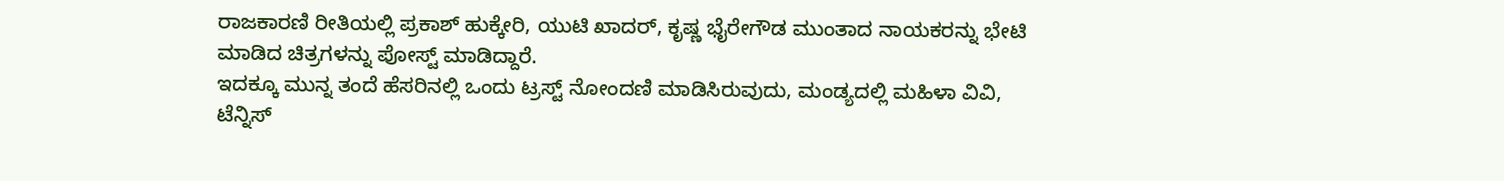ರಾಜಕಾರಣಿ ರೀತಿಯಲ್ಲಿ ಪ್ರಕಾಶ್ ಹುಕ್ಕೇರಿ, ಯುಟಿ ಖಾದರ್, ಕೃಷ್ಣ ಭೈರೇಗೌಡ ಮುಂತಾದ ನಾಯಕರನ್ನು ಭೇಟಿ ಮಾಡಿದ ಚಿತ್ರಗಳನ್ನು ಪೋಸ್ಟ್ ಮಾಡಿದ್ದಾರೆ.
ಇದಕ್ಕೂ ಮುನ್ನ ತಂದೆ ಹೆಸರಿನಲ್ಲಿ ಒಂದು ಟ್ರಸ್ಟ್ ನೋಂದಣಿ ಮಾಡಿಸಿರುವುದು, ಮಂಡ್ಯದಲ್ಲಿ ಮಹಿಳಾ ವಿವಿ, ಟೆನ್ನಿಸ್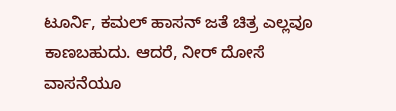ಟೂರ್ನಿ, ಕಮಲ್ ಹಾಸನ್ ಜತೆ ಚಿತ್ರ ಎಲ್ಲವೂ ಕಾಣಬಹುದು. ಆದರೆ, ನೀರ್ ದೋಸೆ ವಾಸನೆಯೂ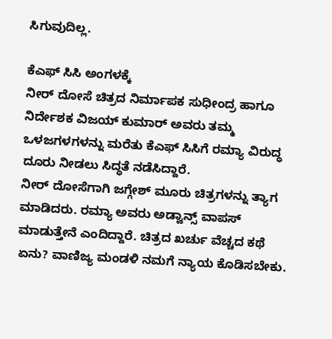ಸಿಗುವುದಿಲ್ಲ.

ಕೆಎಫ್ ಸಿಸಿ ಅಂಗಳಕ್ಕೆ
ನೀರ್ ದೋಸೆ ಚಿತ್ರದ ನಿರ್ಮಾಪಕ ಸುಧೀಂದ್ರ ಹಾಗೂ ನಿರ್ದೇಶಕ ವಿಜಯ್ ಕುಮಾರ್ ಅವರು ತಮ್ಮ ಒಳಜಗಳಗಳನ್ನು ಮರೆತು ಕೆಎಫ್ ಸಿಸಿಗೆ ರಮ್ಯಾ ವಿರುದ್ಧ ದೂರು ನೀಡಲು ಸಿದ್ಧತೆ ನಡೆಸಿದ್ದಾರೆ.
ನೀರ್ ದೋಸೆಗಾಗಿ ಜಗ್ಗೇಶ್ ಮೂರು ಚಿತ್ರಗಳನ್ನು ತ್ಯಾಗ ಮಾಡಿದರು. ರಮ್ಯಾ ಅವರು ಅಡ್ವಾನ್ಸ್ ವಾಪಸ್ ಮಾಡುತ್ತೇನೆ ಎಂದಿದ್ದಾರೆ. ಚಿತ್ರದ ಖರ್ಚು ವೆಚ್ಚದ ಕಥೆ ಏನು? ವಾಣಿಜ್ಯ ಮಂಡಳಿ ನಮಗೆ ನ್ಯಾಯ ಕೊಡಿಸಬೇಕು.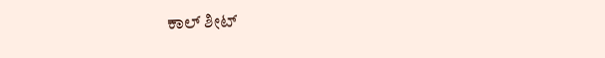ಕಾಲ್ ಶೀಟ್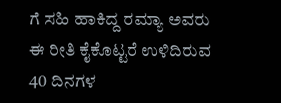ಗೆ ಸಹಿ ಹಾಕಿದ್ದ ರಮ್ಯಾ ಅವರು ಈ ರೀತಿ ಕೈಕೊಟ್ಟರೆ ಉಳಿದಿರುವ 40 ದಿನಗಳ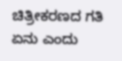ಚಿತ್ರೀಕರಣದ ಗತಿ ಏನು ಎಂದು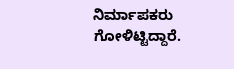ನಿರ್ಮಾಪಕರು ಗೋಳಿಟ್ಟಿದ್ದಾರೆ.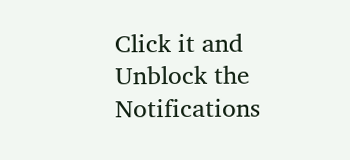Click it and Unblock the Notifications